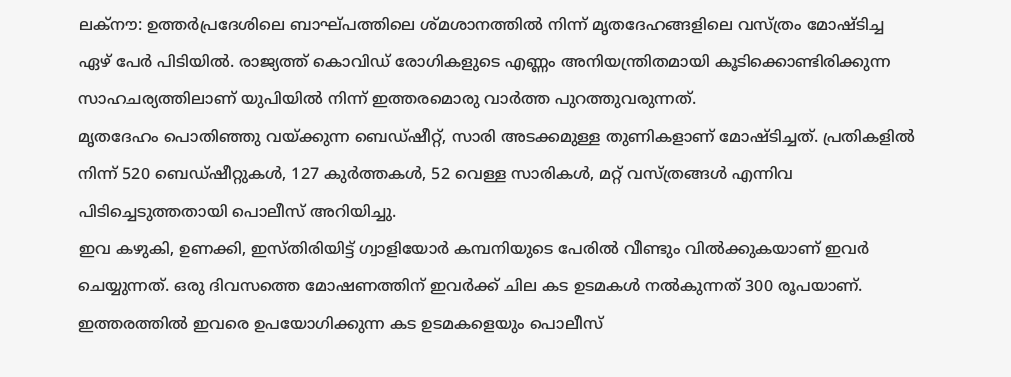ലക്നൗ: ഉത്തർപ്രദേശിലെ ബാഘ്പത്തിലെ ശ്മശാനത്തിൽ നിന്ന് മൃതദേഹങ്ങളിലെ വസ്ത്രം മോഷ്ടിച്ച ഏഴ് പേർ പിടിയിൽ. രാജ്യത്ത് കൊവിഡ് രോഗികളുടെ എണ്ണം അനിയന്ത്രിതമായി കൂടിക്കൊണ്ടിരിക്കുന്ന സാഹചര്യത്തിലാണ് യുപിയിൽ നിന്ന് ഇത്തരമൊരു വാർത്ത പുറത്തുവരുന്നത്.
മൃതദേഹം പൊതിഞ്ഞു വയ്ക്കുന്ന ബെഡ്ഷീറ്റ്, സാരി അടക്കമുള്ള തുണികളാണ് മോഷ്ടിച്ചത്. പ്രതികളിൽ നിന്ന് 520 ബെഡ്ഷീറ്റുകൾ, 127 കുർത്തകൾ, 52 വെള്ള സാരികൾ, മറ്റ് വസ്ത്രങ്ങൾ എന്നിവ പിടിച്ചെടുത്തതായി പൊലീസ് അറിയിച്ചു.
ഇവ കഴുകി, ഉണക്കി, ഇസ്തിരിയിട്ട് ഗ്വാളിയോർ കമ്പനിയുടെ പേരിൽ വീണ്ടും വിൽക്കുകയാണ് ഇവർ ചെയ്യുന്നത്. ഒരു ദിവസത്തെ മോഷണത്തിന് ഇവർക്ക് ചില കട ഉടമകൾ നൽകുന്നത് 300 രൂപയാണ്. ഇത്തരത്തിൽ ഇവരെ ഉപയോഗിക്കുന്ന കട ഉടമകളെയും പൊലീസ്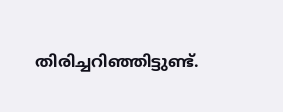തിരിച്ചറിഞ്ഞിട്ടുണ്ട്.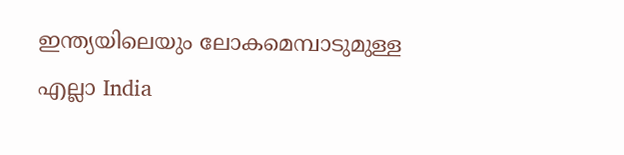ഇന്ത്യയിലെയും ലോകമെമ്പാടുമുള്ള എല്ലാ India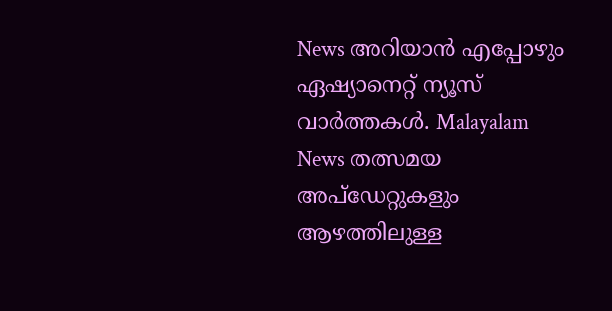News അറിയാൻ എപ്പോഴും ഏഷ്യാനെറ്റ് ന്യൂസ് വാർത്തകൾ. Malayalam News തത്സമയ അപ്ഡേറ്റുകളും ആഴത്തിലുള്ള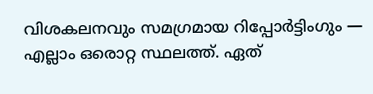വിശകലനവും സമഗ്രമായ റിപ്പോർട്ടിംഗും — എല്ലാം ഒരൊറ്റ സ്ഥലത്ത്. ഏത്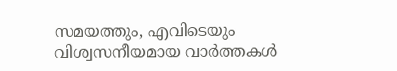സമയത്തും, എവിടെയും വിശ്വസനീയമായ വാർത്തകൾ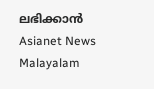ലഭിക്കാൻ Asianet News Malayalam